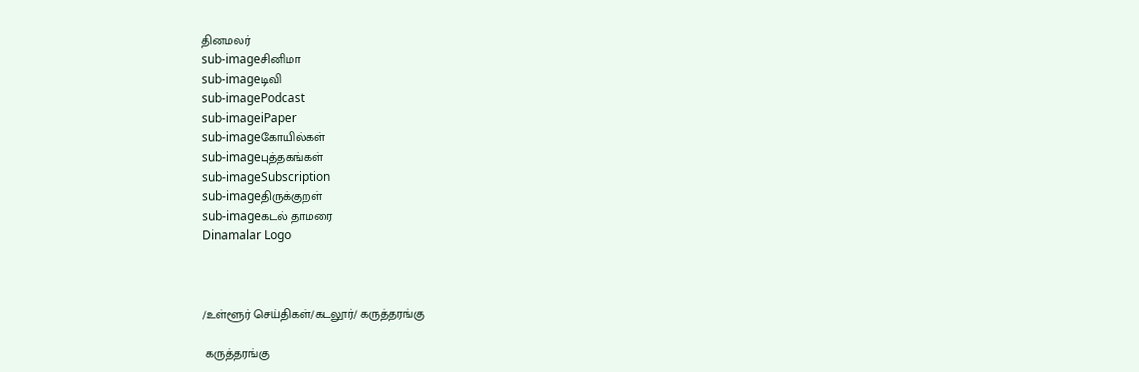தினமலர்
sub-imageசினிமா
sub-imageடிவி
sub-imagePodcast
sub-imageiPaper
sub-imageகோயில்கள்
sub-imageபுத்தகங்கள்
sub-imageSubscription
sub-imageதிருக்குறள்
sub-imageகடல் தாமரை
Dinamalar Logo



/உள்ளூர் செய்திகள்/கடலூர்/ கருத்தரங்கு

 கருத்தரங்கு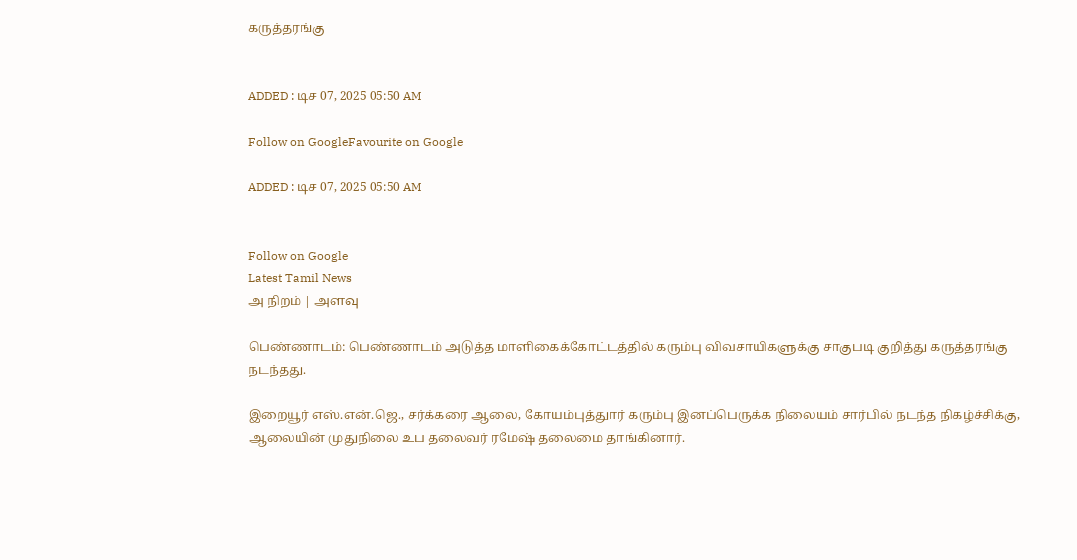கருத்தரங்கு


ADDED : டிச 07, 2025 05:50 AM

Follow on GoogleFavourite on Google

ADDED : டிச 07, 2025 05:50 AM


Follow on Google
Latest Tamil News
அ நிறம் | அளவு

பெண்ணாடம்: பெண்ணாடம் அடுத்த மாளிகைக்கோட்டத்தில் கரும்பு விவசாயிகளுக்கு சாகுபடி குறித்து கருத்தரங்கு நடந்தது.

இறையூர் எஸ்.என்.ஜெ., சர்க்கரை ஆலை, கோயம்புத்துார் கரும்பு இனப்பெருக்க நிலையம் சார்பில் நடந்த நிகழ்ச்சிக்கு, ஆலையின் முதுநிலை உப தலைவர் ரமேஷ் தலைமை தாங்கினார்.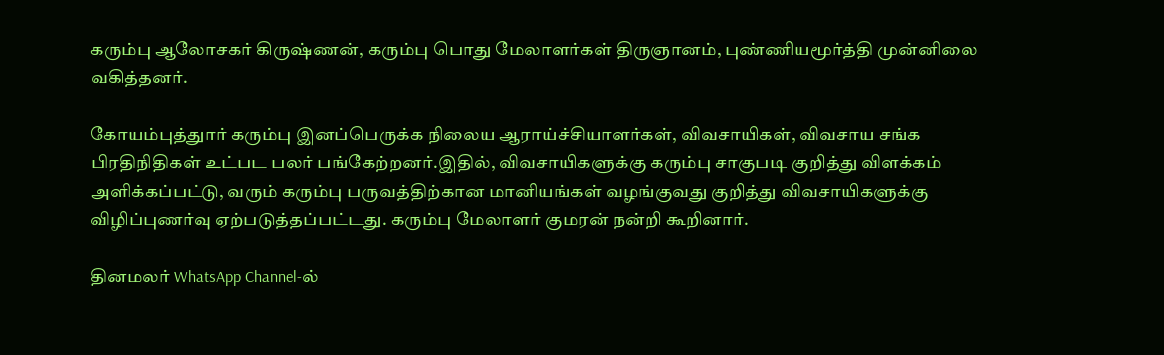கரும்பு ஆலோசகர் கிருஷ்ணன், கரும்பு பொது மேலாளர்கள் திருஞானம், புண்ணியமூர்த்தி முன்னிலை வகித்தனர்.

கோயம்புத்துார் கரும்பு இனப்பெருக்க நிலைய ஆராய்ச்சியாளர்கள், விவசாயிகள், விவசாய சங்க பிரதிநிதிகள் உட்பட பலர் பங்கேற்றனர்.இதில், விவசாயிகளுக்கு கரும்பு சாகுபடி குறித்து விளக்கம் அளிக்கப்பட்டு, வரும் கரும்பு பருவத்திற்கான மானியங்கள் வழங்குவது குறித்து விவசாயிகளுக்கு விழிப்புணர்வு ஏற்படுத்தப்பட்டது. கரும்பு மேலாளர் குமரன் நன்றி கூறினார்.

தினமலர் WhatsApp Channel-ல்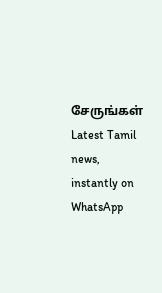சேருங்கள்
Latest Tamil news, instantly on WhatsApp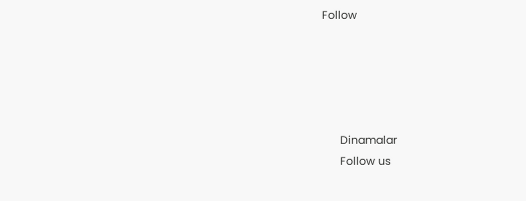Follow





      Dinamalar
      Follow us